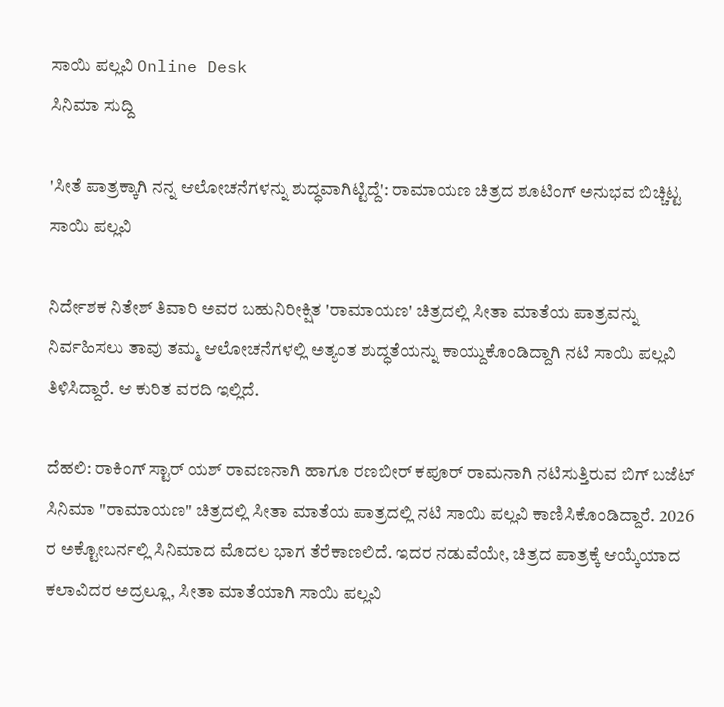ಸಾಯಿ ಪಲ್ಲವಿ Online Desk
ಸಿನಿಮಾ ಸುದ್ದಿ

'ಸೀತೆ ಪಾತ್ರಕ್ಕಾಗಿ ನನ್ನ ಆಲೋಚನೆಗಳನ್ನು ಶುದ್ಧವಾಗಿಟ್ಟಿದ್ದೆ': ರಾಮಾಯಣ ಚಿತ್ರದ ಶೂಟಿಂಗ್ ಅನುಭವ ಬಿಚ್ಚಿಟ್ಟ ಸಾಯಿ ಪಲ್ಲವಿ

ನಿರ್ದೇಶಕ ನಿತೇಶ್ ತಿವಾರಿ ಅವರ ಬಹುನಿರೀಕ್ಷಿತ 'ರಾಮಾಯಣ' ಚಿತ್ರದಲ್ಲಿ ಸೀತಾ ಮಾತೆಯ ಪಾತ್ರವನ್ನು ನಿರ್ವಹಿಸಲು ತಾವು ತಮ್ಮ ಆಲೋಚನೆಗಳಲ್ಲಿ ಅತ್ಯಂತ ಶುದ್ಧತೆಯನ್ನು ಕಾಯ್ದುಕೊಂಡಿದ್ದಾಗಿ ನಟಿ ಸಾಯಿ ಪಲ್ಲವಿ ತಿಳಿಸಿದ್ದಾರೆ. ಆ ಕುರಿತ ವರದಿ ಇಲ್ಲಿದೆ.

ದೆಹಲಿ: ರಾಕಿಂಗ್ ಸ್ಟಾರ್ ಯಶ್ ರಾವಣನಾಗಿ ಹಾಗೂ ರಣಬೀರ್ ಕಪೂರ್ ರಾಮನಾಗಿ ನಟಿಸುತ್ತಿರುವ ಬಿಗ್ ಬಜೆಟ್ ಸಿನಿಮಾ "ರಾಮಾಯಣ" ಚಿತ್ರದಲ್ಲಿ ಸೀತಾ ಮಾತೆಯ ಪಾತ್ರದಲ್ಲಿ ನಟಿ ಸಾಯಿ ಪಲ್ಲವಿ ಕಾಣಿಸಿಕೊಂಡಿದ್ದಾರೆ. 2026 ರ ಅಕ್ಟೋಬರ್ನಲ್ಲಿ ಸಿನಿಮಾದ ಮೊದಲ ಭಾಗ ತೆರೆಕಾಣಲಿದೆ. ಇದರ ನಡುವೆಯೇ, ಚಿತ್ರದ ಪಾತ್ರಕ್ಕೆ ಆಯ್ಕೆಯಾದ ಕಲಾವಿದರ ಅದ್ರಲ್ಲೂ, ಸೀತಾ ಮಾತೆಯಾಗಿ ಸಾಯಿ ಪಲ್ಲವಿ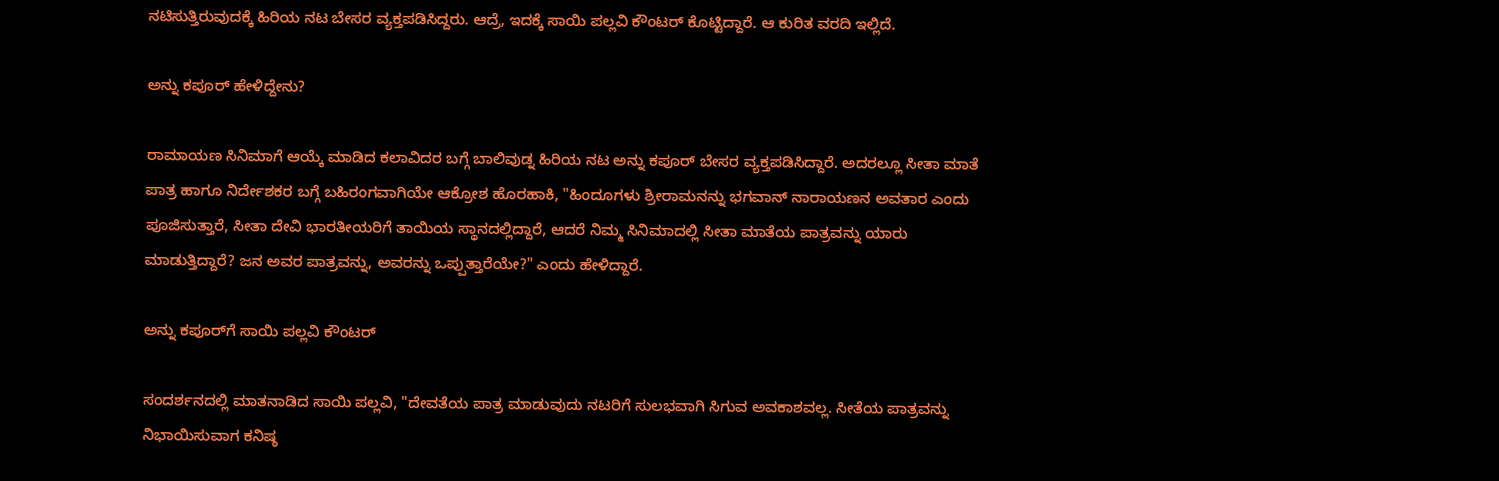ನಟಿಸುತ್ತಿರುವುದಕ್ಕೆ ಹಿರಿಯ ನಟ ಬೇಸರ ವ್ಯಕ್ತಪಡಿಸಿದ್ದರು. ಆದ್ರೆ, ಇದಕ್ಕೆ ಸಾಯಿ ಪಲ್ಲವಿ ಕೌಂಟರ್ ಕೊಟ್ಟಿದ್ದಾರೆ. ಆ ಕುರಿತ ವರದಿ ಇಲ್ಲಿದೆ.

ಅನ್ನು ಕಪೂರ್ ಹೇಳಿದ್ದೇನು?

ರಾಮಾಯಣ ಸಿನಿಮಾಗೆ ಆಯ್ಕೆ ಮಾಡಿದ ಕಲಾವಿದರ ಬಗ್ಗೆ ಬಾಲಿವುಡ್ನ ಹಿರಿಯ ನಟ ಅನ್ನು ಕಪೂರ್ ಬೇಸರ ವ್ಯಕ್ತಪಡಿಸಿದ್ದಾರೆ. ಅದರಲ್ಲೂ ಸೀತಾ ಮಾತೆ ಪಾತ್ರ ಹಾಗೂ ನಿರ್ದೇಶಕರ ಬಗ್ಗೆ ಬಹಿರಂಗವಾಗಿಯೇ ಆಕ್ರೋಶ ಹೊರಹಾಕಿ, "ಹಿಂದೂಗಳು ಶ್ರೀರಾಮನನ್ನು ಭಗವಾನ್ ನಾರಾಯಣನ ಅವತಾರ ಎಂದು ಪೂಜಿಸುತ್ತಾರೆ, ಸೀತಾ ದೇವಿ ಭಾರತೀಯರಿಗೆ ತಾಯಿಯ ಸ್ಥಾನದಲ್ಲಿದ್ದಾರೆ, ಆದರೆ ನಿಮ್ಮ ಸಿನಿಮಾದಲ್ಲಿ ಸೀತಾ ಮಾತೆಯ ಪಾತ್ರವನ್ನು ಯಾರು ಮಾಡುತ್ತಿದ್ದಾರೆ? ಜನ ಅವರ ಪಾತ್ರವನ್ನು, ಅವರನ್ನು ಒಪ್ಪುತ್ತಾರೆಯೇ?" ಎಂದು ಹೇಳಿದ್ದಾರೆ.

ಅನ್ನು ಕಪೂರ್‌ಗೆ ಸಾಯಿ ಪಲ್ಲವಿ ಕೌಂಟರ್

ಸಂದರ್ಶನದಲ್ಲಿ ಮಾತನಾಡಿದ ಸಾಯಿ ಪಲ್ಲವಿ, "ದೇವತೆಯ ಪಾತ್ರ ಮಾಡುವುದು ನಟರಿಗೆ ಸುಲಭವಾಗಿ ಸಿಗುವ ಅವಕಾಶವಲ್ಲ. ಸೀತೆಯ ಪಾತ್ರವನ್ನು ನಿಭಾಯಿಸುವಾಗ ಕನಿಷ್ಠ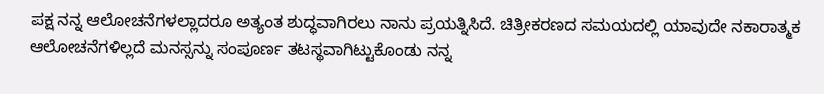ಪಕ್ಷ ನನ್ನ ಆಲೋಚನೆಗಳಲ್ಲಾದರೂ ಅತ್ಯಂತ ಶುದ್ಧವಾಗಿರಲು ನಾನು ಪ್ರಯತ್ನಿಸಿದೆ. ಚಿತ್ರೀಕರಣದ ಸಮಯದಲ್ಲಿ ಯಾವುದೇ ನಕಾರಾತ್ಮಕ ಆಲೋಚನೆಗಳಿಲ್ಲದೆ ಮನಸ್ಸನ್ನು ಸಂಪೂರ್ಣ ತಟಸ್ಥವಾಗಿಟ್ಟುಕೊಂಡು ನನ್ನ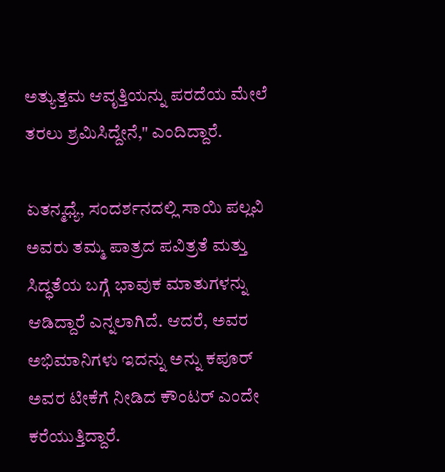ಅತ್ಯುತ್ತಮ ಆವೃತ್ತಿಯನ್ನು ಪರದೆಯ ಮೇಲೆ ತರಲು ಶ್ರಮಿಸಿದ್ದೇನೆ," ಎಂದಿದ್ದಾರೆ.

ಏತನ್ಮಧ್ಯೆ, ಸಂದರ್ಶನದಲ್ಲಿ ಸಾಯಿ ಪಲ್ಲವಿ ಅವರು ತಮ್ಮ ಪಾತ್ರದ ಪವಿತ್ರತೆ ಮತ್ತು ಸಿದ್ಧತೆಯ ಬಗ್ಗೆ ಭಾವುಕ ಮಾತುಗಳನ್ನು ಆಡಿದ್ದಾರೆ ಎನ್ನಲಾಗಿದೆ. ಆದರೆ, ಅವರ ಅಭಿಮಾನಿಗಳು ಇದನ್ನು ಅನ್ನು ಕಪೂರ್ ಅವರ ಟೀಕೆಗೆ ನೀಡಿದ ಕೌಂಟರ್ ಎಂದೇ ಕರೆಯುತ್ತಿದ್ದಾರೆ.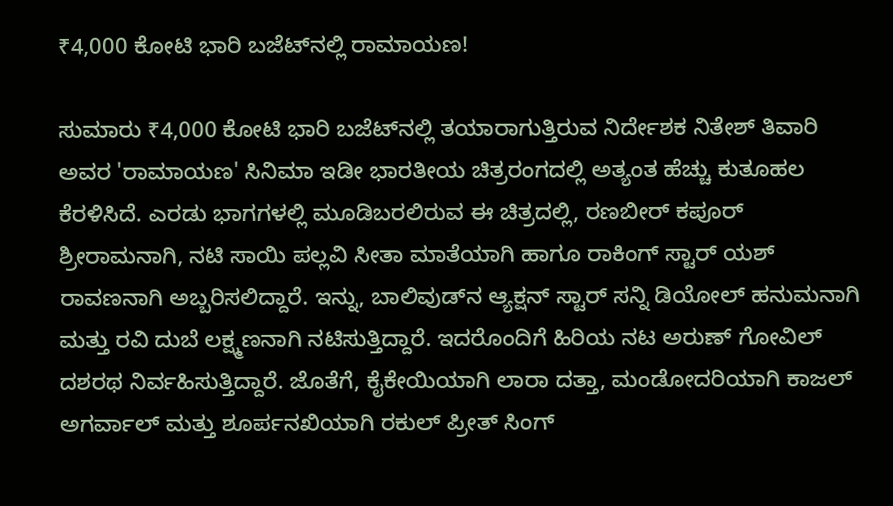₹4,000 ಕೋಟಿ ಭಾರಿ ಬಜೆಟ್‌ನಲ್ಲಿ ರಾಮಾಯಣ!

ಸುಮಾರು ₹4,000 ಕೋಟಿ ಭಾರಿ ಬಜೆಟ್‌ನಲ್ಲಿ ತಯಾರಾಗುತ್ತಿರುವ ನಿರ್ದೇಶಕ ನಿತೇಶ್ ತಿವಾರಿ ಅವರ 'ರಾಮಾಯಣ' ಸಿನಿಮಾ ಇಡೀ ಭಾರತೀಯ ಚಿತ್ರರಂಗದಲ್ಲಿ ಅತ್ಯಂತ ಹೆಚ್ಚು ಕುತೂಹಲ ಕೆರಳಿಸಿದೆ. ಎರಡು ಭಾಗಗಳಲ್ಲಿ ಮೂಡಿಬರಲಿರುವ ಈ ಚಿತ್ರದಲ್ಲಿ, ರಣಬೀರ್ ಕಪೂರ್ ಶ್ರೀರಾಮನಾಗಿ, ನಟಿ ಸಾಯಿ ಪಲ್ಲವಿ ಸೀತಾ ಮಾತೆಯಾಗಿ ಹಾಗೂ ರಾಕಿಂಗ್ ಸ್ಟಾರ್ ಯಶ್ ರಾವಣನಾಗಿ ಅಬ್ಬರಿಸಲಿದ್ದಾರೆ. ಇನ್ನು, ಬಾಲಿವುಡ್‌ನ ಆ್ಯಕ್ಷನ್ ಸ್ಟಾರ್ ಸನ್ನಿ ಡಿಯೋಲ್ ಹನುಮನಾಗಿ ಮತ್ತು ರವಿ ದುಬೆ ಲಕ್ಷ್ಮಣನಾಗಿ ನಟಿಸುತ್ತಿದ್ದಾರೆ. ಇದರೊಂದಿಗೆ ಹಿರಿಯ ನಟ ಅರುಣ್ ಗೋವಿಲ್ ದಶರಥ ನಿರ್ವಹಿಸುತ್ತಿದ್ದಾರೆ. ಜೊತೆಗೆ, ಕೈಕೇಯಿಯಾಗಿ ಲಾರಾ ದತ್ತಾ, ಮಂಡೋದರಿಯಾಗಿ ಕಾಜಲ್ ಅಗರ್ವಾಲ್ ಮತ್ತು ಶೂರ್ಪನಖಿಯಾಗಿ ರಕುಲ್ ಪ್ರೀತ್ ಸಿಂಗ್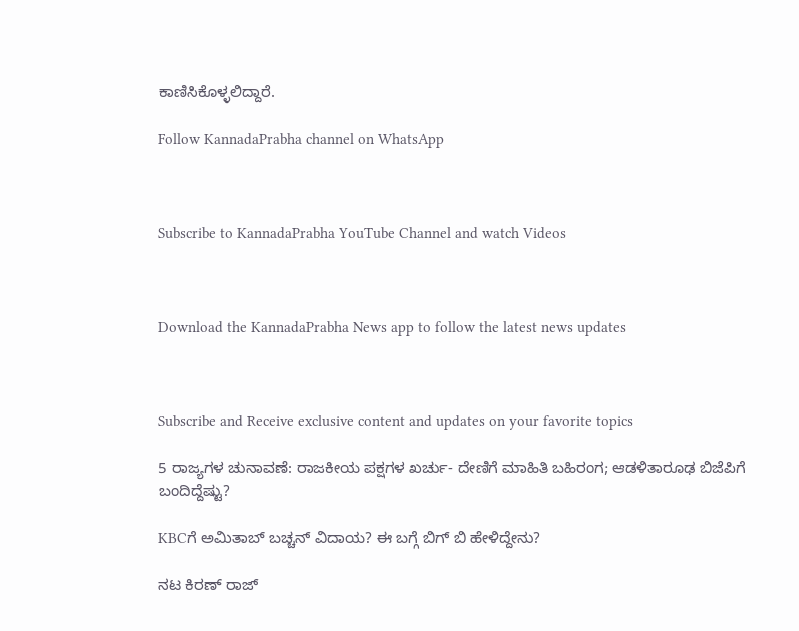ಕಾಣಿಸಿಕೊಳ್ಳಲಿದ್ದಾರೆ.

Follow KannadaPrabha channel on WhatsApp



Subscribe to KannadaPrabha YouTube Channel and watch Videos



Download the KannadaPrabha News app to follow the latest news updates



Subscribe and Receive exclusive content and updates on your favorite topics

5 ರಾಜ್ಯಗಳ ಚುನಾವಣೆ: ರಾಜಕೀಯ ಪಕ್ಷಗಳ ಖರ್ಚು- ದೇಣಿಗೆ ಮಾಹಿತಿ ಬಹಿರಂಗ; ಆಡಳಿತಾರೂಢ ಬಿಜೆಪಿಗೆ ಬಂದಿದ್ದೆಷ್ಟು?

KBCಗೆ ಅಮಿತಾಬ್ ಬಚ್ಚನ್ ವಿದಾಯ? ಈ ಬಗ್ಗೆ ಬಿಗ್ ಬಿ ಹೇಳಿದ್ದೇನು?

ನಟ ಕಿರಣ್ ರಾಜ್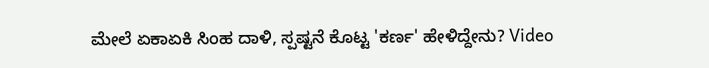ಮೇಲೆ ಏಕಾಏಕಿ ಸಿಂಹ ದಾಳಿ, ಸ್ಪಷ್ಟನೆ ಕೊಟ್ಟ 'ಕರ್ಣ' ಹೇಳಿದ್ದೇನು? Video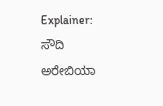Explainer: ಸೌದಿ ಅರೇಬಿಯಾ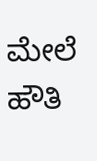ಮೇಲೆ ಹೌತಿ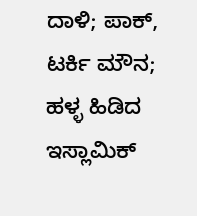ದಾಳಿ; ಪಾಕ್, ಟರ್ಕಿ ಮೌನ; ಹಳ್ಳ ಹಿಡಿದ ಇಸ್ಲಾಮಿಕ್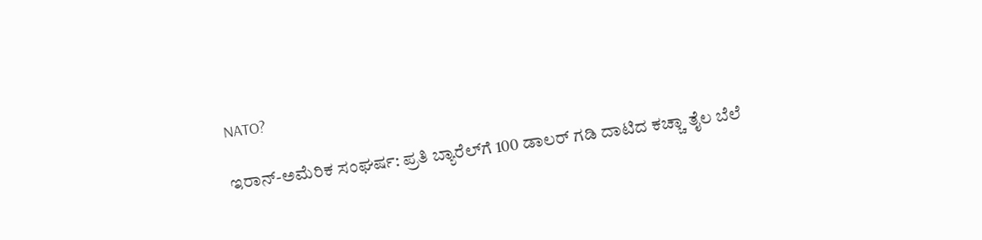NATO?

ಇರಾನ್-ಅಮೆರಿಕ ಸಂಘರ್ಷ: ಪ್ರತಿ ಬ್ಯಾರೆಲ್‌ಗೆ 100 ಡಾಲರ್ ಗಡಿ ದಾಟಿದ ಕಚ್ಚಾ ತೈಲ ಬೆಲೆ